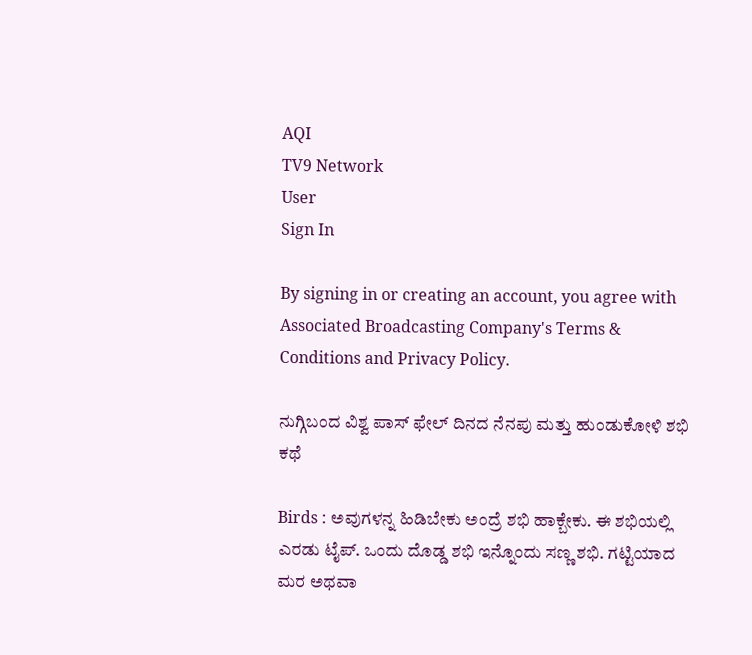AQI
TV9 Network
User
Sign In

By signing in or creating an account, you agree with Associated Broadcasting Company's Terms & Conditions and Privacy Policy.

ನುಗ್ಗಿಬಂದ ವಿಶ್ವ ಪಾಸ್ ಫೇಲ್ ದಿನದ ನೆನಪು ಮತ್ತು ಹುಂಡುಕೋಳಿ ಶಭಿ ಕಥೆ

Birds : ಅವುಗಳನ್ನ ಹಿಡಿಬೇಕು ಅಂದ್ರೆ ಶಭಿ ಹಾಕ್ಬೇಕು. ಈ ಶಭಿಯಲ್ಲಿ ಎರಡು ಟೈಪ್. ಒಂದು ದೊಡ್ಡ ಶಭಿ ಇನ್ನೊಂದು ಸಣ್ಣ ಶಭಿ. ಗಟ್ಟಿಯಾದ ಮರ ಅಥವಾ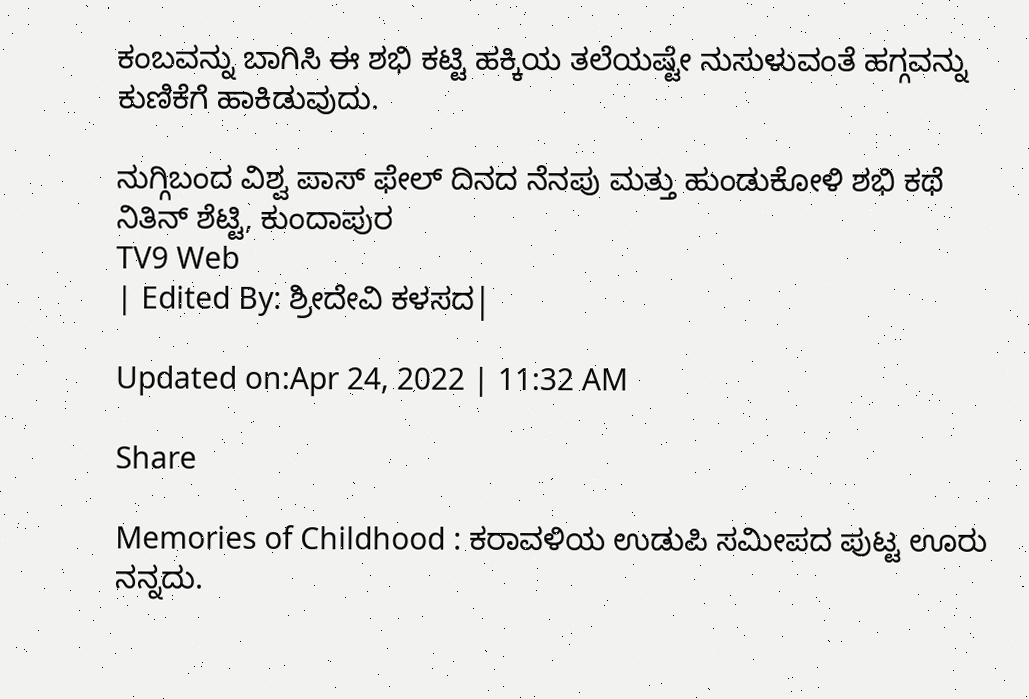ಕಂಬವನ್ನು ಬಾಗಿಸಿ ಈ ಶಭಿ ಕಟ್ಟಿ ಹಕ್ಕಿಯ ತಲೆಯಷ್ಟೇ ನುಸುಳುವಂತೆ ಹಗ್ಗವನ್ನು ಕುಣಿಕೆಗೆ ಹಾಕಿಡುವುದು.

ನುಗ್ಗಿಬಂದ ವಿಶ್ವ ಪಾಸ್ ಫೇಲ್ ದಿನದ ನೆನಪು ಮತ್ತು ಹುಂಡುಕೋಳಿ ಶಭಿ ಕಥೆ
ನಿತಿನ್ ಶೆಟ್ಟಿ, ಕುಂದಾಪುರ
TV9 Web
| Edited By: ಶ್ರೀದೇವಿ ಕಳಸದ|

Updated on:Apr 24, 2022 | 11:32 AM

Share

Memories of Childhood : ಕರಾವಳಿಯ ಉಡುಪಿ ಸಮೀಪದ ಪುಟ್ಟ ಊರು ನನ್ನದು.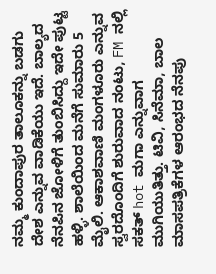ನಮ್ಮ ಕುಂದಾಪುರ ತಾಲೂಕನ್ನು ಬಡಗು ದೇಶ ಎನ್ನುವ ವಾಡಿಕೆಯು ಇದೆ. ಬಾಲ್ಯದ ನೆನಪಿನ ಜೋಳಿಗೆ ತುಂಬಿಸಿದ್ದು ಇದೇ ಪುಟ್ಟ ಹಳ್ಳಿ. ಶಾಲೆಯಿಂದ ಮನೆಗೆ ಸುಮಾರು 5 ಮೈಲಿ. ಆಕಾಶವಾಣಿ ಮಂಗಳೂರು ಎನ್ನುವ ಸ್ವರದೊಂದಿಗೆ ಶುರುವಾದ ನಂಟು, FM ನಲ್ಲಿ ಸಕತ್ hot ಮಗಾ ಎನ್ನುವಾಗ ಮುಗಿಯುತಿತ್ತು. ಟಿವಿ, ಸಿನೆಮಾ, ಬಾಲ ಮಾಸಪತ್ರಿಕೆಗಳ ಆರಂಭದ ನೆನಪು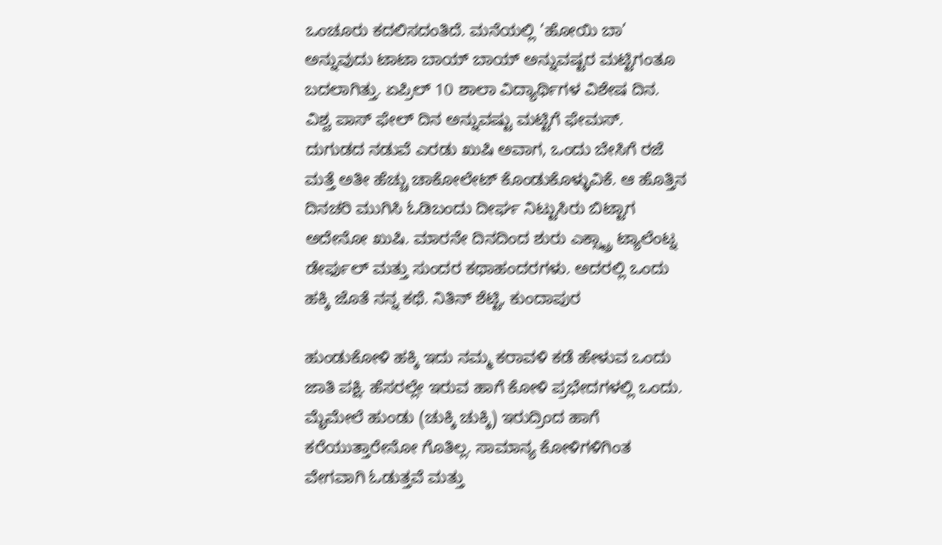ಒಂಚೂರು ಕದಲಿಸದಂತಿದೆ. ಮನೆಯಲ್ಲಿ ‘ಹೋಯಿ ಬಾ’ ಅನ್ನುವುದು ಟಾಟಾ ಬಾಯ್ ಬಾಯ್ ಅನ್ನುವಷ್ಟರ ಮಟ್ಟಿಗಂತೂ ಬದಲಾಗಿತ್ತು. ಏಪ್ರಿಲ್ 10 ಶಾಲಾ ವಿದ್ಯಾರ್ಥಿಗಳ ವಿಶೇಷ ದಿನ. ವಿಶ್ವ ಪಾಸ್ ಫೇಲ್ ದಿನ ಅನ್ನುವಷ್ಟು ಮಟ್ಟಿಗೆ ಫೇಮಸ್. ದುಗುಡದ ನಡುವೆ ಎರಡು ಖುಷಿ ಅವಾಗ, ಒಂದು ಬೇಸಿಗೆ ರಜೆ ಮತ್ತೆ ಅತೀ ಹೆಚ್ಚು ಚಾಕೋಲೇಟ್ ಕೊಂಡುಕೊಳ್ಳುವಿಕೆ. ಆ ಹೊತ್ತಿನ ದಿನಚರಿ ಮುಗಿಸಿ ಓಡಿಬಂದು ದೀರ್ಘ ನಿಟ್ಟುಸಿರು ಬಿಟ್ಟಾಗ ಅದೇನೋ ಖುಷಿ. ಮಾರನೇ ದಿನದಿಂದ ಶುರು ಎಕ್ಸ್ಟ್ರಾ ಟ್ಯಾಲೆಂಟ್ನ ಡೇರ್ಫುಲ್ ಮತ್ತು ಸುಂದರ ಕಥಾಹಂದರಗಳು. ಅದರಲ್ಲಿ ಒಂದು ಹಕ್ಕಿ ಜೊತೆ ನನ್ನ ಕಥೆ. ನಿತಿನ್ ಶೆಟ್ಟಿ, ಕುಂದಾಪುರ

ಹುಂಡುಕೋಳಿ ಹಕ್ಕಿ ಇದು ನಮ್ಮ ಕರಾವಳಿ ಕಡೆ ಹೇಳುವ ಒಂದು ಜಾತಿ ಪಕ್ಷಿ. ಹೆಸರಲ್ಲೇ ಇರುವ ಹಾಗೆ ಕೋಳಿ ಪ್ರಭೇದಗಳಲ್ಲಿ ಒಂದು. ಮೈಮೇಲೆ ಹುಂಡು (ಚುಕ್ಕಿ ಚುಕ್ಕಿ) ಇರುದ್ರಿಂದ ಹಾಗೆ ಕರೆಯುತ್ತಾರೇನೋ ಗೊತಿಲ್ಲ. ಸಾಮಾನ್ಯ ಕೋಳಿಗಳಿಗಿಂತ ವೇಗವಾಗಿ ಓಡುತ್ತವೆ ಮತ್ತು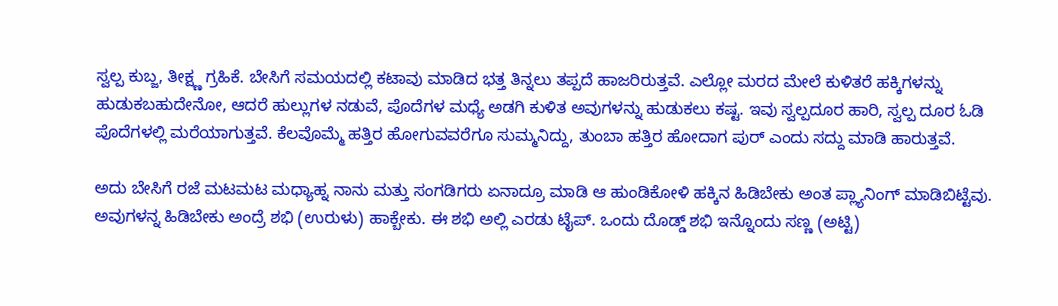ಸ್ವಲ್ಪ ಕುಬ್ಜ, ತೀಕ್ಷ್ಣ ಗ್ರಹಿಕೆ. ಬೇಸಿಗೆ ಸಮಯದಲ್ಲಿ ಕಟಾವು ಮಾಡಿದ ಭತ್ತ ತಿನ್ನಲು ತಪ್ಪದೆ ಹಾಜರಿರುತ್ತವೆ. ಎಲ್ಲೋ ಮರದ ಮೇಲೆ ಕುಳಿತರೆ ಹಕ್ಕಿಗಳನ್ನು ಹುಡುಕಬಹುದೇನೋ, ಆದರೆ ಹುಲ್ಲುಗಳ ನಡುವೆ, ಪೊದೆಗಳ ಮಧ್ಯೆ ಅಡಗಿ ಕುಳಿತ ಅವುಗಳನ್ನು ಹುಡುಕಲು ಕಷ್ಟ. ಇವು ಸ್ವಲ್ಪದೂರ ಹಾರಿ, ಸ್ವಲ್ಪ ದೂರ ಓಡಿ ಪೊದೆಗಳಲ್ಲಿ ಮರೆಯಾಗುತ್ತವೆ. ಕೆಲವೊಮ್ಮೆ ಹತ್ತಿರ ಹೋಗುವವರೆಗೂ ಸುಮ್ಮನಿದ್ದು, ತುಂಬಾ ಹತ್ತಿರ ಹೋದಾಗ ಪುರ್ ಎಂದು ಸದ್ದು ಮಾಡಿ ಹಾರುತ್ತವೆ.

ಅದು ಬೇಸಿಗೆ ರಜೆ ಮಟಮಟ ಮಧ್ಯಾಹ್ನ ನಾನು ಮತ್ತು ಸಂಗಡಿಗರು ಏನಾದ್ರೂ ಮಾಡಿ ಆ ಹುಂಡಿಕೋಳಿ ಹಕ್ಕಿನ ಹಿಡಿಬೇಕು ಅಂತ ಪ್ಲ್ಯಾನಿಂಗ್ ಮಾಡಿಬಿಟ್ಟೆವು. ಅವುಗಳನ್ನ ಹಿಡಿಬೇಕು ಅಂದ್ರೆ ಶಭಿ (ಉರುಳು) ಹಾಕ್ಬೇಕು. ಈ ಶಭಿ ಅಲ್ಲಿ ಎರಡು ಟೈಪ್. ಒಂದು ದೊಡ್ಡ್ ಶಭಿ ಇನ್ನೊಂದು ಸಣ್ಣ (ಅಟ್ಟಿ)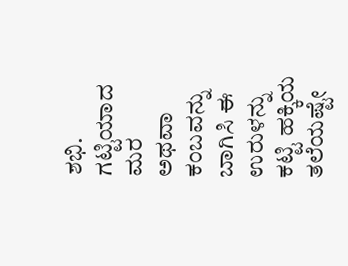ಶಭಿ. ಗಟ್ಟಿಯಾದ ಮರ ಅಥವಾ ಕಂಬವನ್ನು ಬಾಗಿಸಿ ಈ ಉರುಳನ್ನು ಕಟ್ಟಿ ಹಕ್ಕಿಯ ತಲೆಯಷ್ಟೇ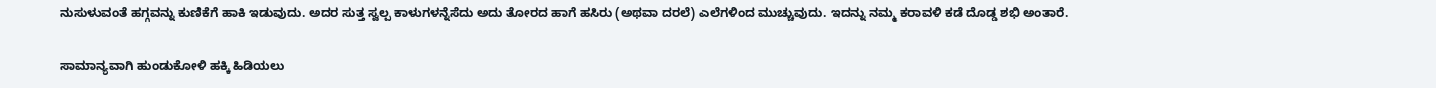ನುಸುಳುವಂತೆ ಹಗ್ಗವನ್ನು ಕುಣಿಕೆಗೆ ಹಾಕಿ ಇಡುವುದು. ಅದರ ಸುತ್ತ ಸ್ವಲ್ಪ ಕಾಳುಗಳನ್ನೆಸೆದು ಅದು ತೋರದ ಹಾಗೆ ಹಸಿರು (ಅಥವಾ ದರಲೆ) ಎಲೆಗಳಿಂದ ಮುಚ್ಚುವುದು. ಇದನ್ನು ನಮ್ಮ ಕರಾವಳಿ ಕಡೆ ದೊಡ್ಡ ಶಭಿ ಅಂತಾರೆ.

ಸಾಮಾನ್ಯವಾಗಿ ಹುಂಡುಕೋಳಿ ಹಕ್ಕಿ ಹಿಡಿಯಲು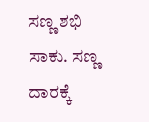ಸಣ್ಣ ಶಭಿ ಸಾಕು. ಸಣ್ಣ ದಾರಕ್ಕೆ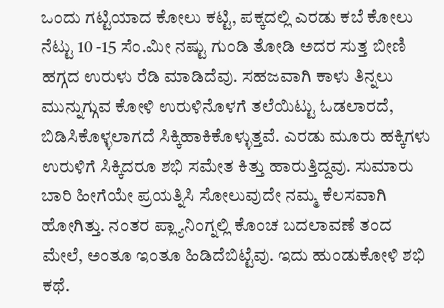ಒಂದು ಗಟ್ಟಿಯಾದ ಕೋಲು ಕಟ್ಟಿ, ಪಕ್ಕದಲ್ಲಿ ಎರಡು ಕಬೆ ಕೋಲು ನೆಟ್ಟು 10 -15 ಸೆಂ.ಮೀ ನಷ್ಟು ಗುಂಡಿ ತೋಡಿ ಅದರ ಸುತ್ತ ಬೀಣಿ ಹಗ್ಗದ ಉರುಳು ರೆಡಿ ಮಾಡಿದೆವು. ಸಹಜವಾಗಿ ಕಾಳು ತಿನ್ನಲು ಮುನ್ನುಗ್ಗುವ ಕೋಳಿ ಉರುಳಿನೊಳಗೆ ತಲೆಯಿಟ್ಟು ಓಡಲಾರದೆ, ಬಿಡಿಸಿಕೊಳ್ಳಲಾಗದೆ ಸಿಕ್ಕಿಹಾಕಿಕೊಳ್ಳುತ್ತವೆ. ಎರಡು ಮೂರು ಹಕ್ಕಿಗಳು ಉರುಳಿಗೆ ಸಿಕ್ಕಿದರೂ ಶಭಿ ಸಮೇತ ಕಿತ್ತು ಹಾರುತ್ತಿದ್ದವು. ಸುಮಾರು ಬಾರಿ ಹೀಗೆಯೇ ಪ್ರಯತ್ನಿಸಿ ಸೋಲುವುದೇ ನಮ್ಮ ಕೆಲಸವಾಗಿ ಹೋಗಿತ್ತು. ನಂತರ ಪ್ಲ್ಯಾನಿಂಗ್ನಲ್ಲಿ ಕೊಂಚ ಬದಲಾವಣೆ ತಂದ ಮೇಲೆ, ಅಂತೂ ಇಂತೂ ಹಿಡಿದೆಬಿಟ್ಟೆವು. ಇದು ಹುಂಡುಕೋಳಿ ಶಭಿ ಕಥೆ.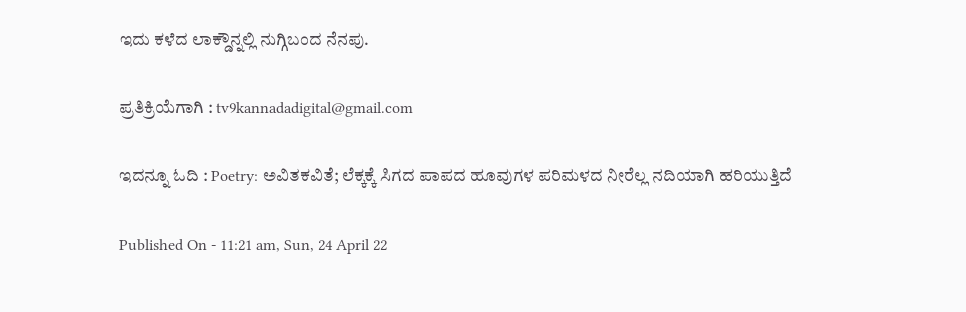ಇದು ಕಳೆದ ಲಾಕ್ಡೌನ್ನಲ್ಲಿ ನುಗ್ಗಿಬಂದ ನೆನಪು.

ಪ್ರತಿಕ್ರಿಯೆಗಾಗಿ : tv9kannadadigital@gmail.com

ಇದನ್ನೂ ಓದಿ : Poetry: ಅವಿತಕವಿತೆ; ಲೆಕ್ಕಕ್ಕೆ ಸಿಗದ ಪಾಪದ ಹೂವುಗಳ ಪರಿಮಳದ ನೀರೆಲ್ಲ ನದಿಯಾಗಿ ಹರಿಯುತ್ತಿದೆ

Published On - 11:21 am, Sun, 24 April 22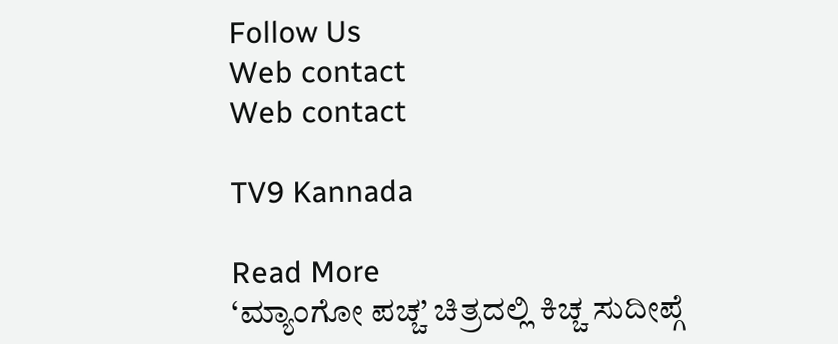Follow Us
Web contact
Web contact

TV9 Kannada

Read More
‘ಮ್ಯಾಂಗೋ ಪಚ್ಚ’ ಚಿತ್ರದಲ್ಲಿ ಕಿಚ್ಚ ಸುದೀಪ್ಗೆ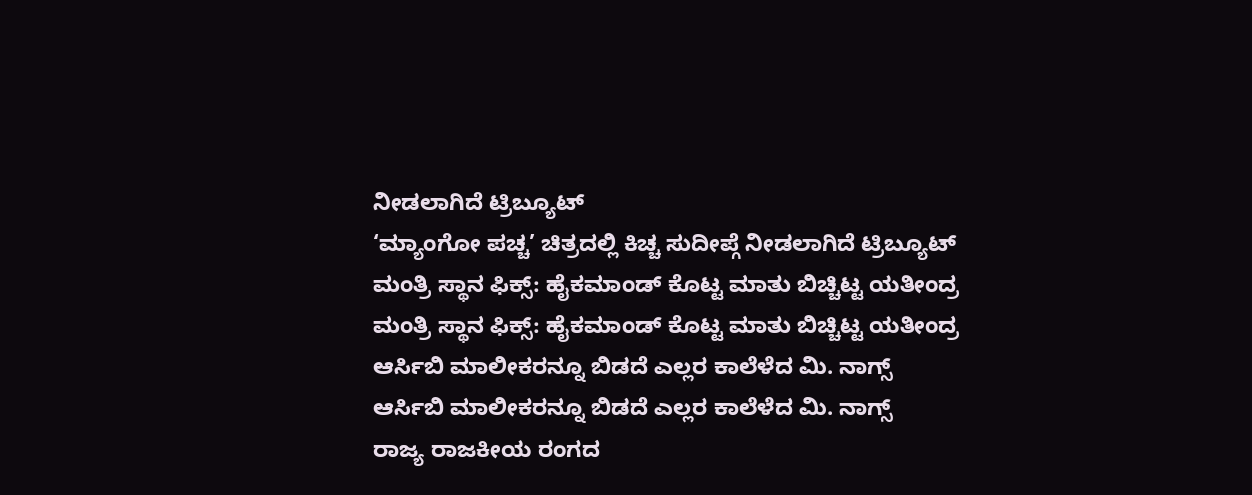ನೀಡಲಾಗಿದೆ ಟ್ರಿಬ್ಯೂಟ್
‘ಮ್ಯಾಂಗೋ ಪಚ್ಚ’ ಚಿತ್ರದಲ್ಲಿ ಕಿಚ್ಚ ಸುದೀಪ್ಗೆ ನೀಡಲಾಗಿದೆ ಟ್ರಿಬ್ಯೂಟ್
ಮಂತ್ರಿ ಸ್ಥಾನ ಫಿಕ್ಸ್: ಹೈಕಮಾಂಡ್ ಕೊಟ್ಟ ಮಾತು ಬಿಚ್ಚಿಟ್ಟ ಯತೀಂದ್ರ
ಮಂತ್ರಿ ಸ್ಥಾನ ಫಿಕ್ಸ್: ಹೈಕಮಾಂಡ್ ಕೊಟ್ಟ ಮಾತು ಬಿಚ್ಚಿಟ್ಟ ಯತೀಂದ್ರ
ಆರ್ಸಿಬಿ ಮಾಲೀಕರನ್ನೂ ಬಿಡದೆ ಎಲ್ಲರ ಕಾಲೆಳೆದ ಮಿ. ನಾಗ್ಸ್
ಆರ್ಸಿಬಿ ಮಾಲೀಕರನ್ನೂ ಬಿಡದೆ ಎಲ್ಲರ ಕಾಲೆಳೆದ ಮಿ. ನಾಗ್ಸ್
ರಾಜ್ಯ ರಾಜಕೀಯ ರಂಗದ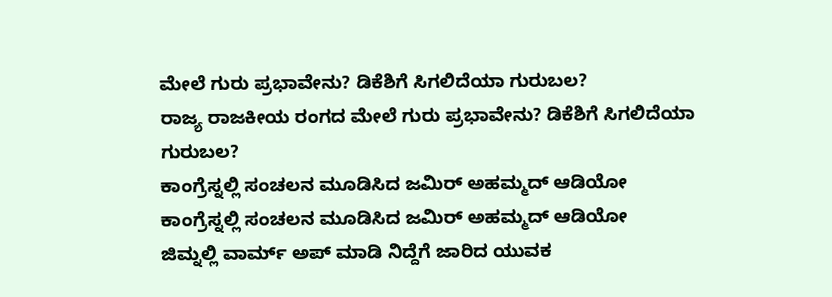ಮೇಲೆ ಗುರು ಪ್ರಭಾವೇನು? ಡಿಕೆಶಿಗೆ ಸಿಗಲಿದೆಯಾ ಗುರುಬಲ?
ರಾಜ್ಯ ರಾಜಕೀಯ ರಂಗದ ಮೇಲೆ ಗುರು ಪ್ರಭಾವೇನು? ಡಿಕೆಶಿಗೆ ಸಿಗಲಿದೆಯಾ ಗುರುಬಲ?
ಕಾಂಗ್ರೆಸ್ನಲ್ಲಿ ಸಂಚಲನ ಮೂಡಿಸಿದ ಜಮಿರ್ ಅಹಮ್ಮದ್ ಆಡಿಯೋ
ಕಾಂಗ್ರೆಸ್ನಲ್ಲಿ ಸಂಚಲನ ಮೂಡಿಸಿದ ಜಮಿರ್ ಅಹಮ್ಮದ್ ಆಡಿಯೋ
ಜಿಮ್ನಲ್ಲಿ ವಾರ್ಮ್ ಅಪ್ ಮಾಡಿ ನಿದ್ದೆಗೆ ಜಾರಿದ ಯುವಕ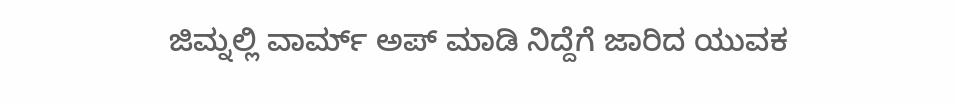ಜಿಮ್ನಲ್ಲಿ ವಾರ್ಮ್ ಅಪ್ ಮಾಡಿ ನಿದ್ದೆಗೆ ಜಾರಿದ ಯುವಕ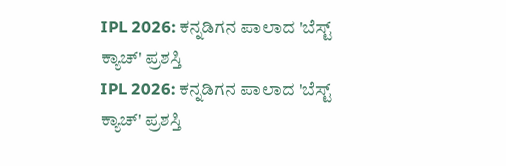IPL 2026: ಕನ್ನಡಿಗನ ಪಾಲಾದ 'ಬೆಸ್ಟ್ ಕ್ಯಾಚ್' ಪ್ರಶಸ್ತಿ
IPL 2026: ಕನ್ನಡಿಗನ ಪಾಲಾದ 'ಬೆಸ್ಟ್ ಕ್ಯಾಚ್' ಪ್ರಶಸ್ತಿ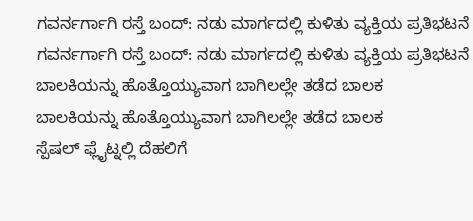ಗವರ್ನರ್ಗಾಗಿ ರಸ್ತೆ ಬಂದ್: ನಡು ಮಾರ್ಗದಲ್ಲಿ ಕುಳಿತು ವ್ಯಕ್ತಿಯ ಪ್ರತಿಭಟನೆ
ಗವರ್ನರ್ಗಾಗಿ ರಸ್ತೆ ಬಂದ್: ನಡು ಮಾರ್ಗದಲ್ಲಿ ಕುಳಿತು ವ್ಯಕ್ತಿಯ ಪ್ರತಿಭಟನೆ
ಬಾಲಕಿಯನ್ನು ಹೊತ್ತೊಯ್ಯುವಾಗ ಬಾಗಿಲಲ್ಲೇ ತಡೆದ ಬಾಲಕ
ಬಾಲಕಿಯನ್ನು ಹೊತ್ತೊಯ್ಯುವಾಗ ಬಾಗಿಲಲ್ಲೇ ತಡೆದ ಬಾಲಕ
ಸ್ಪೆಷಲ್ ಫ್ಲೈಟ್ನಲ್ಲಿ ದೆಹಲಿಗೆ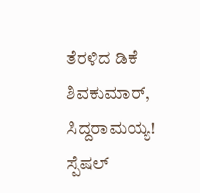ತೆರಳಿದ ಡಿಕೆ ಶಿವಕುಮಾರ್, ಸಿದ್ದರಾಮಯ್ಯ!
ಸ್ಪೆಷಲ್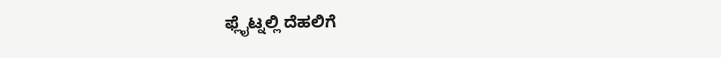ಫ್ಲೈಟ್ನಲ್ಲಿ ದೆಹಲಿಗೆ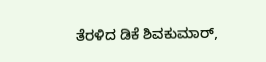ತೆರಳಿದ ಡಿಕೆ ಶಿವಕುಮಾರ್,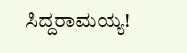ಸಿದ್ದರಾಮಯ್ಯ!